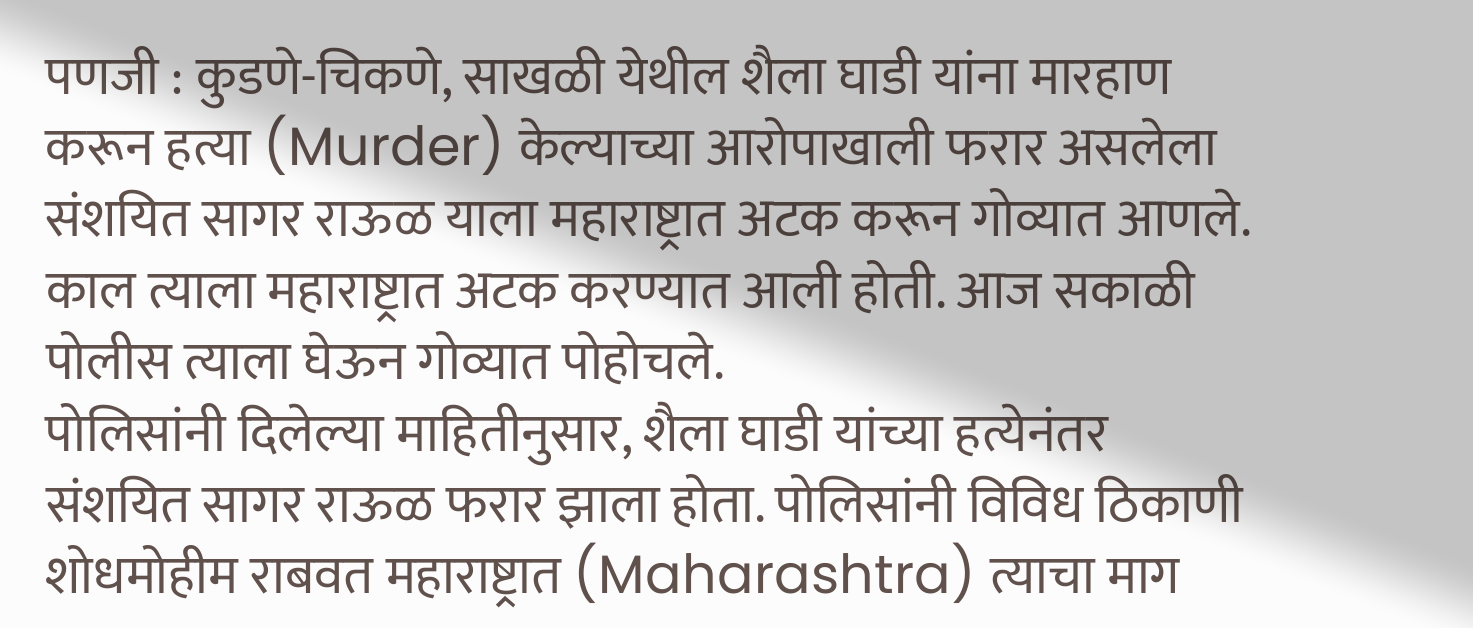पणजी : कुडणे-चिकणे, साखळी येथील शैला घाडी यांना मारहाण करून हत्या (Murder) केल्याच्या आरोपाखाली फरार असलेला संशयित सागर राऊळ याला महाराष्ट्रात अटक करून गोव्यात आणले. काल त्याला महाराष्ट्रात अटक करण्यात आली होती. आज सकाळी पोलीस त्याला घेऊन गोव्यात पोहोचले.
पोलिसांनी दिलेल्या माहितीनुसार, शैला घाडी यांच्या हत्येनंतर संशयित सागर राऊळ फरार झाला होता. पोलिसांनी विविध ठिकाणी शोधमोहीम राबवत महाराष्ट्रात (Maharashtra) त्याचा माग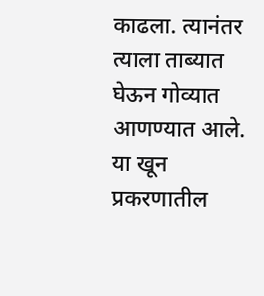काढला. त्यानंतर त्याला ताब्यात घेऊन गोव्यात आणण्यात आले.
या खून प्रकरणातील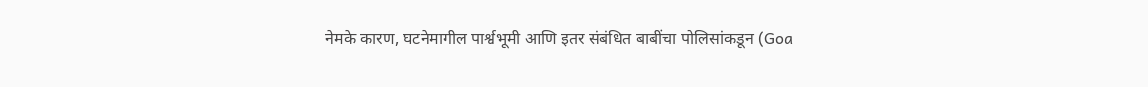नेमके कारण, घटनेमागील पार्श्वभूमी आणि इतर संबंधित बाबींचा पोलिसांकडून (Goa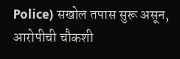Police) सखोल तपास सुरू असून, आरोपीची चौकशी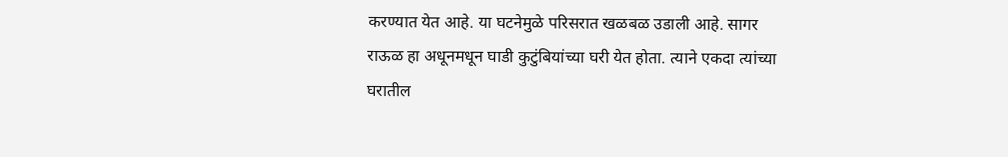करण्यात येत आहे. या घटनेमुळे परिसरात खळबळ उडाली आहे. सागर राऊळ हा अधूनमधून घाडी कुटुंबियांच्या घरी येत होता. त्याने एकदा त्यांच्या घरातील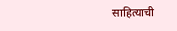साहित्याची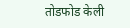तोडफोड केली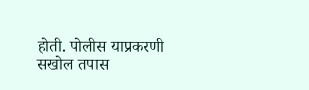होती. पोलीस याप्रकरणी सखोल तपास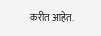करीत आहेत.